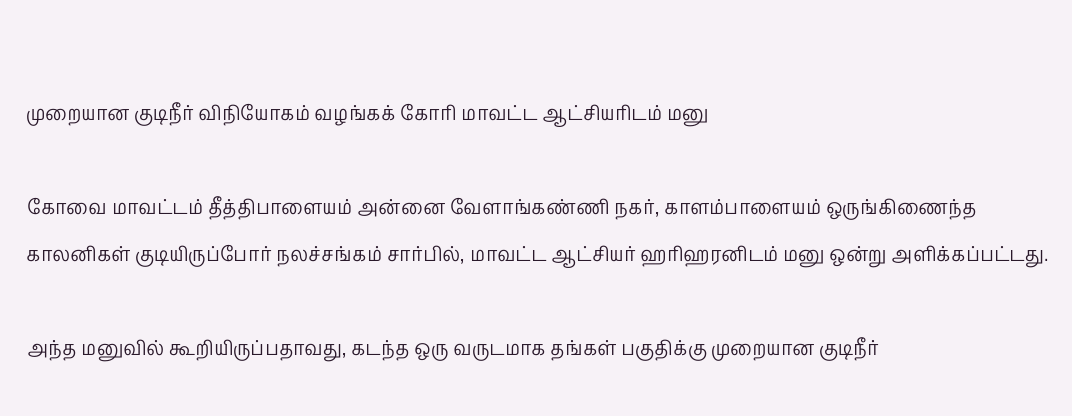முறையான குடிநீர் விநியோகம் வழங்கக் கோரி மாவட்ட ஆட்சியரிடம் மனு

கோவை மாவட்டம் தீத்திபாளையம் அன்னை வேளாங்கண்ணி நகர், காளம்பாளையம் ஒருங்கிணைந்த காலனிகள் குடியிருப்போர் நலச்சங்கம் சார்பில், மாவட்ட ஆட்சியர் ஹரிஹரனிடம் மனு ஒன்று அளிக்கப்பட்டது.

அந்த மனுவில் கூறியிருப்பதாவது, கடந்த ஒரு வருடமாக தங்கள் பகுதிக்கு முறையான குடிநீர்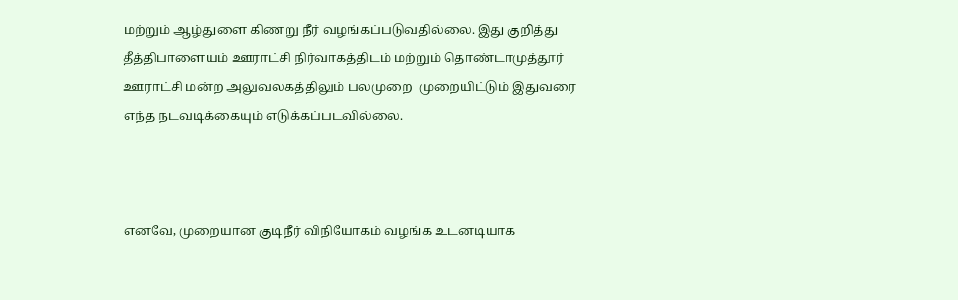மற்றும் ஆழ்துளை கிணறு நீர் வழங்கப்படுவதில்லை. இது குறித்து தீத்திபாளையம் ஊராட்சி நிர்வாகத்திடம் மற்றும் தொண்டாமுத்தூர் ஊராட்சி மன்ற அலுவலகத்திலும் பலமுறை  முறையிட்டும் இதுவரை எந்த நடவடிக்கையும் எடுக்கப்படவில்லை.



எனவே, முறையான குடிநீர் விநியோகம் வழங்க உடனடியாக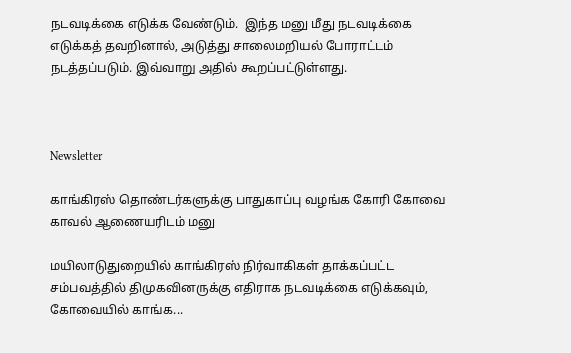நடவடிக்கை எடுக்க வேண்டும்.  இந்த மனு மீது நடவடிக்கை எடுக்கத் தவறினால், அடுத்து சாலைமறியல் போராட்டம் நடத்தப்படும். இவ்வாறு அதில் கூறப்பட்டுள்ளது.



Newsletter

காங்கிரஸ் தொண்டர்களுக்கு பாதுகாப்பு வழங்க கோரி கோவை காவல் ஆணையரிடம் மனு

மயிலாடுதுறையில் காங்கிரஸ் நிர்வாகிகள் தாக்கப்பட்ட சம்பவத்தில் திமுகவினருக்கு எதிராக நடவடிக்கை எடுக்கவும், கோவையில் காங்க...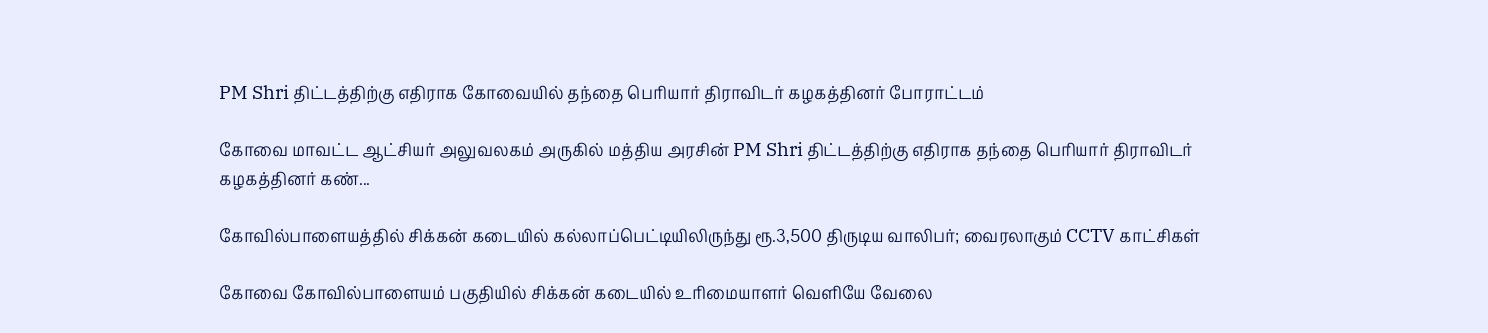PM Shri திட்டத்திற்கு எதிராக கோவையில் தந்தை பெரியார் திராவிடர் கழகத்தினர் போராட்டம்

கோவை மாவட்ட ஆட்சியர் அலுவலகம் அருகில் மத்திய அரசின் PM Shri திட்டத்திற்கு எதிராக தந்தை பெரியார் திராவிடர் கழகத்தினர் கண்...

கோவில்பாளையத்தில் சிக்கன் கடையில் கல்லாப்பெட்டியிலிருந்து ரூ.3,500 திருடிய வாலிபர்; வைரலாகும் CCTV காட்சிகள்

கோவை கோவில்பாளையம் பகுதியில் சிக்கன் கடையில் உரிமையாளர் வெளியே வேலை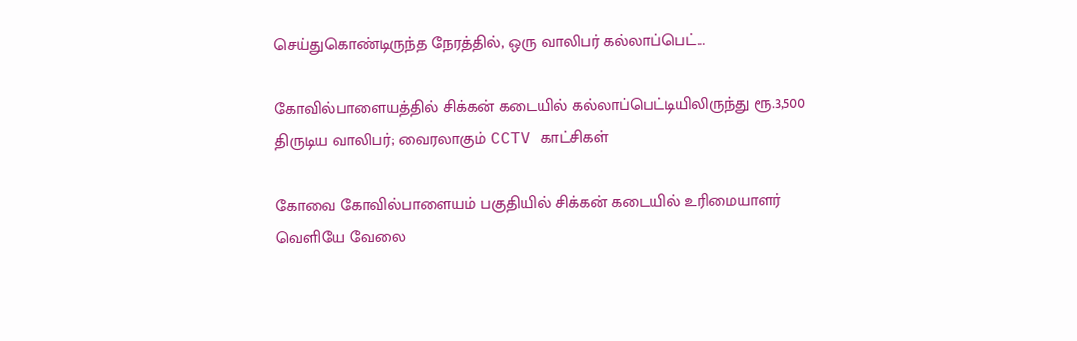செய்துகொண்டிருந்த நேரத்தில், ஒரு வாலிபர் கல்லாப்பெட்...

கோவில்பாளையத்தில் சிக்கன் கடையில் கல்லாப்பெட்டியிலிருந்து ரூ.3,500 திருடிய வாலிபர்; வைரலாகும் CCTV காட்சிகள்

கோவை கோவில்பாளையம் பகுதியில் சிக்கன் கடையில் உரிமையாளர் வெளியே வேலை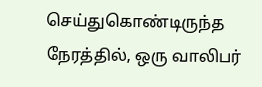செய்துகொண்டிருந்த நேரத்தில், ஒரு வாலிபர்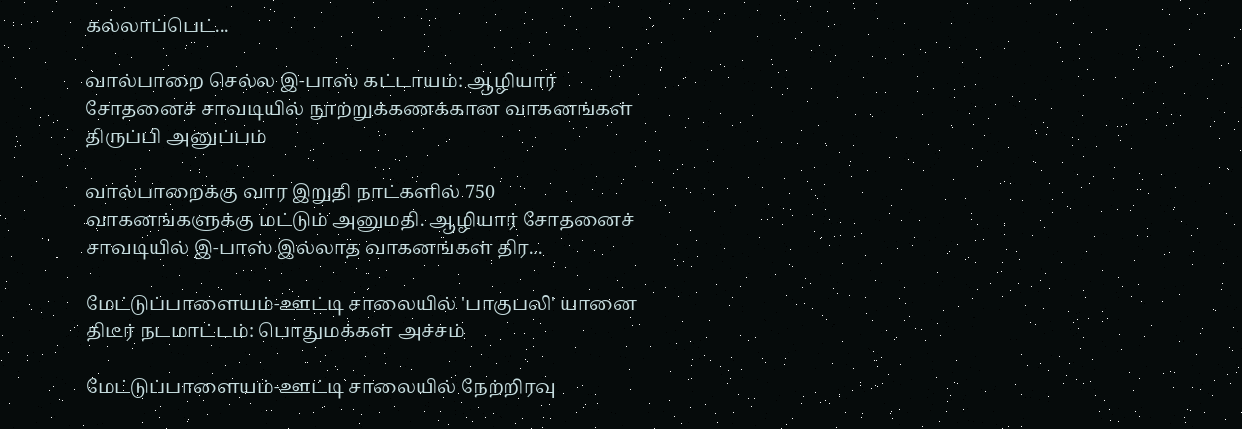கல்லாப்பெட்...

வால்பாறை செல்ல இ-பாஸ் கட்டாயம்: ஆழியார் சோதனைச் சாவடியில் நூற்றுக்கணக்கான வாகனங்கள் திருப்பி அனுப்பம்

வால்பாறைக்கு வார இறுதி நாட்களில் 750 வாகனங்களுக்கு மட்டும் அனுமதி. ஆழியார் சோதனைச் சாவடியில் இ-பாஸ் இல்லாத வாகனங்கள் திர...

மேட்டுப்பாளையம்-ஊட்டி சாலையில் 'பாகுபலி' யானை திடீர் நடமாட்டம்: பொதுமக்கள் அச்சம்

மேட்டுப்பாளையம்-ஊட்டி சாலையில் நேற்றிரவு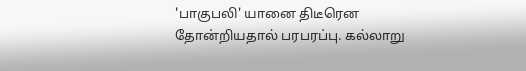'பாகுபலி' யானை திடீரென தோன்றியதால் பரபரப்பு. கல்லாறு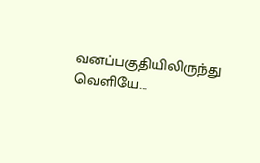வனப்பகுதியிலிருந்து வெளியே...